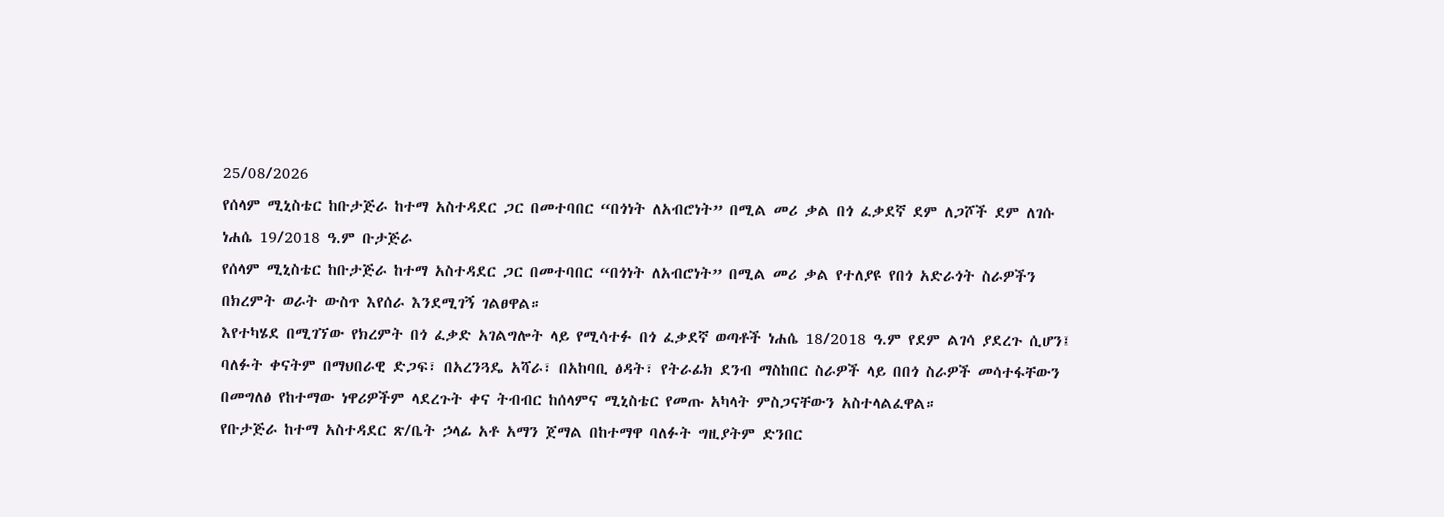25/08/2026
የሰላም ሚኒስቴር ከቡታጅራ ከተማ አስተዳደር ጋር በመተባበር “በጎነት ለአብሮነት” በሚል መሪ ቃል በጎ ፈቃደኛ ደም ለጋሾች ደም ለገሱ
ነሐሴ 19/2018 ዓ.ም ቡታጅራ
የሰላም ሚኒስቴር ከቡታጅራ ከተማ አስተዳደር ጋር በመተባበር “በጎነት ለአብሮነት” በሚል መሪ ቃል የተለያዩ የበጎ አድራጎት ስራዎችን በክረምት ወራት ውስጥ እየሰራ እንደሚገኝ ገልፀዋል።
እየተካሄደ በሚገኘው የክረምት በጎ ፈቃድ አገልግሎት ላይ የሚሳተፉ በጎ ፈቃደኛ ወጣቶች ነሐሴ 18/2018 ዓ.ም የደም ልገሳ ያደረጉ ሲሆን፤ ባለፉት ቀናትም በማህበራዊ ድጋፍ፣ በአረንጓዴ አሻራ፣ በአከባቢ ፅዳት፣ የትራፊክ ደንብ ማስከበር ስራዎች ላይ በበጎ ስራዎች መሳተፋቸውን በመግለፅ የከተማው ነዋሪዎችም ላደረጉት ቀና ትብብር ከሰላምና ሚኒስቴር የመጡ አካላት ምስጋናቸውን አስተላልፈዋል።
የቡታጅራ ከተማ አስተዳደር ጽ/ቤት ኃላፊ አቶ አማን ጀማል በከተማዋ ባለፉት ግዚያትም ድንበር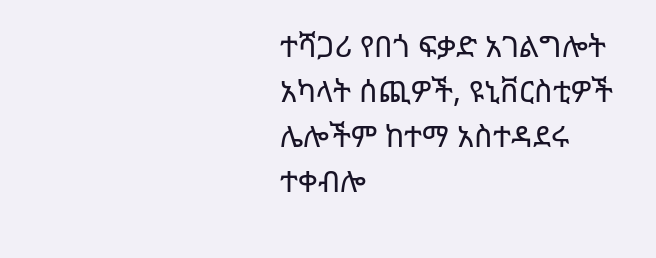ተሻጋሪ የበጎ ፍቃድ አገልግሎት አካላት ሰጪዎች, ዩኒቨርስቲዎች ሌሎችም ከተማ አስተዳደሩ ተቀብሎ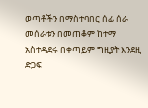ወጣቶችን በማስተባበር ሰፊ ሰራ መሰራቱን በመጠቆም ከተማ አስተዳደሩ በቀጣይም ግዚያት እንደዚ ድጋፍ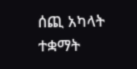ሰጪ አካላት ተቋማት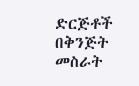ድርጅቶች በቅንጅት መስራት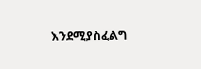እንደሚያስፈልግ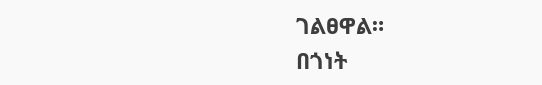ገልፀዋል።
በጎነት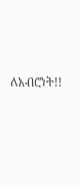ለአብሮነት!!